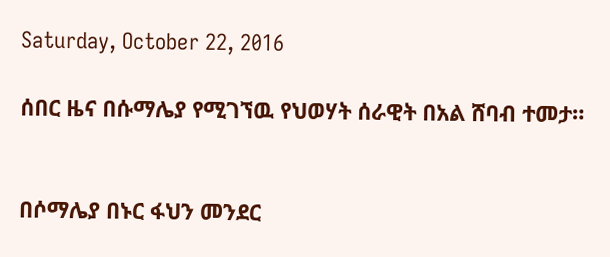Saturday, October 22, 2016

ሰበር ዜና በሱማሌያ የሚገኘዉ የህወሃት ሰራዊት በአል ሸባብ ተመታ።


በሶማሌያ በኑር ፋህን መንደር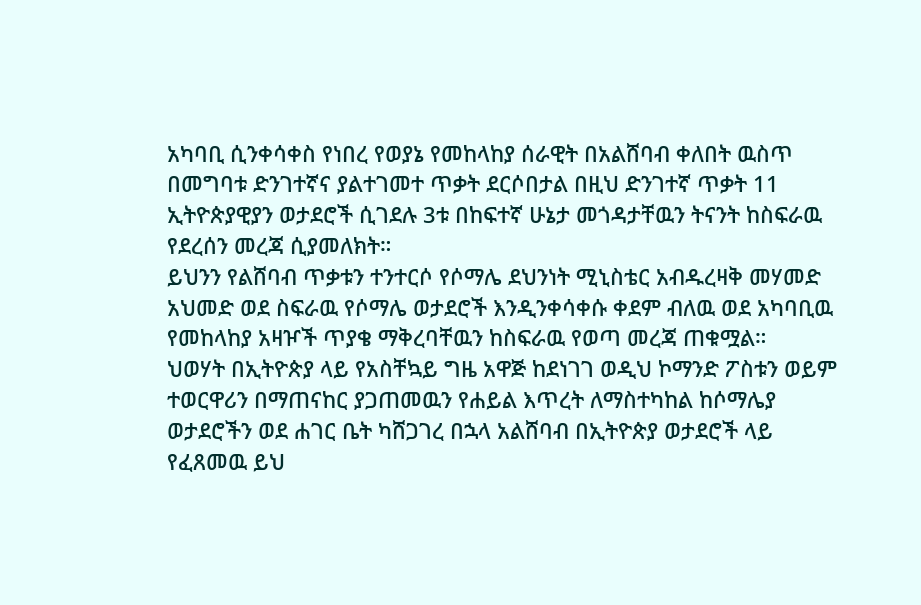አካባቢ ሲንቀሳቀስ የነበረ የወያኔ የመከላከያ ሰራዊት በአልሸባብ ቀለበት ዉስጥ በመግባቱ ድንገተኛና ያልተገመተ ጥቃት ደርሶበታል በዚህ ድንገተኛ ጥቃት 11 ኢትዮጵያዊያን ወታደሮች ሲገደሉ 3ቱ በከፍተኛ ሁኔታ መጎዳታቸዉን ትናንት ከስፍራዉ የደረሰን መረጃ ሲያመለክት።
ይህንን የልሸባብ ጥቃቱን ተንተርሶ የሶማሌ ደህንነት ሚኒስቴር አብዱረዛቅ መሃመድ አህመድ ወደ ስፍራዉ የሶማሌ ወታደሮች እንዲንቀሳቀሱ ቀደም ብለዉ ወደ አካባቢዉ የመከላከያ አዛዦች ጥያቄ ማቅረባቸዉን ከስፍራዉ የወጣ መረጃ ጠቁሟል።
ህወሃት በኢትዮጵያ ላይ የአስቸኳይ ግዜ አዋጅ ከደነገገ ወዲህ ኮማንድ ፖስቱን ወይም ተወርዋሪን በማጠናከር ያጋጠመዉን የሐይል እጥረት ለማስተካከል ከሶማሌያ ወታደሮችን ወደ ሐገር ቤት ካሸጋገረ በኋላ አልሸባብ በኢትዮጵያ ወታደሮች ላይ የፈጸመዉ ይህ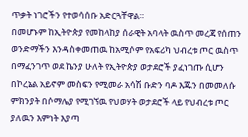ጥቃት ነገሮችን የተወሳሰቡ አድርጓቸዋል።
በመሆኑም ከኢትዮጵያ የመከላከያ ሰራዊት አባላት ዉስጥ መረጃ የሰጠን ወንድማችን እንዳስቀመጠዉ ከአሚሶም የአፍሪካ ህብረቱ ጦር ዉስጥ በማፈንገጥ ወደ ኬንያ ሁለት የኢትዮጵያ ወታደሮች ያፈነገጡ ሲሆን በኮረኔል አይኖም መስፍን የሚመራ አሳሽ ቡድን ባዶ እጁን በመመለሱ ምክንያት በሶማሌያ የሚገኘዉ የህወሃት ወታደሮች ላይ የህብረቱ ጦር ያለዉን እምነት እያጣ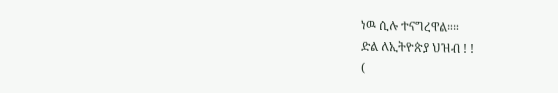ነዉ ሲሉ ተናግረዋል።።
ድል ለኢትዮጵያ ህዝብ ! !
(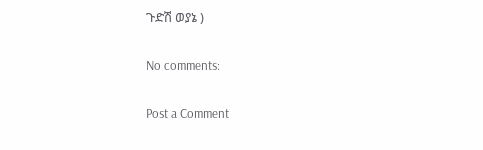ጉድሽ ወያኔ )

No comments:

Post a Comment